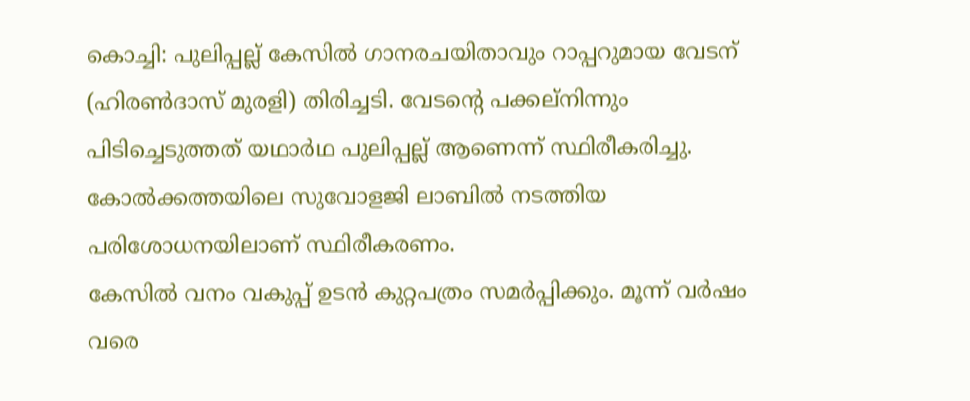കൊച്ചി: പുലിപ്പല്ല് കേസിൽ ഗാനരചയിതാവും റാപ്പറുമായ വേടന് (ഹിരൺദാസ് മുരളി) തിരിച്ചടി. വേടന്റെ പക്കല്നിന്നും പിടിച്ചെടുത്തത് യഥാർഥ പുലിപ്പല്ല് ആണെന്ന് സ്ഥിരീകരിച്ചു. കോൽക്കത്തയിലെ സുവോളജി ലാബിൽ നടത്തിയ പരിശോധനയിലാണ് സ്ഥിരീകരണം.
കേസിൽ വനം വകുപ്പ് ഉടൻ കുറ്റപത്രം സമർപ്പിക്കും. മൂന്ന് വർഷം വരെ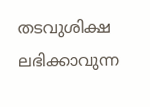തടവുശിക്ഷ ലഭിക്കാവുന്ന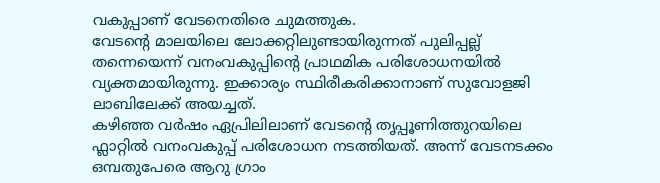വകുപ്പാണ് വേടനെതിരെ ചുമത്തുക.
വേടന്റെ മാലയിലെ ലോക്കറ്റിലുണ്ടായിരുന്നത് പുലിപ്പല്ല് തന്നെയെന്ന് വനംവകുപ്പിന്റെ പ്രാഥമിക പരിശോധനയിൽ വ്യക്തമായിരുന്നു. ഇക്കാര്യം സ്ഥിരീകരിക്കാനാണ് സുവോളജി ലാബിലേക്ക് അയച്ചത്.
കഴിഞ്ഞ വർഷം ഏപ്രിലിലാണ് വേടന്റെ തൃപ്പൂണിത്തുറയിലെ ഫ്ലാറ്റിൽ വനംവകുപ്പ് പരിശോധന നടത്തിയത്. അന്ന് വേടനടക്കം ഒമ്പതുപേരെ ആറു ഗ്രാം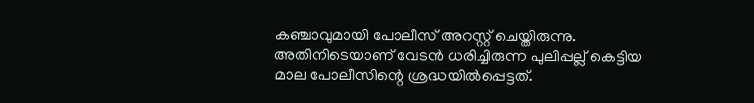കഞ്ചാവുമായി പോലീസ് അറസ്റ്റ് ചെയ്തിരുന്നു. അതിനിടെയാണ് വേടൻ ധരിച്ചിരുന്ന പുലിപ്പല്ല് കെട്ടിയ മാല പോലീസിന്റെ ശ്രദ്ധയിൽപ്പെട്ടത്.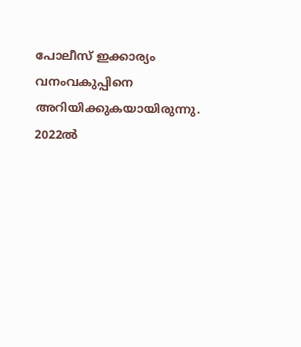പോലീസ് ഇക്കാര്യം വനംവകുപ്പിനെ അറിയിക്കുകയായിരുന്നു.
2022ൽ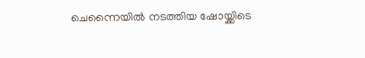ചെന്നൈയിൽ നടത്തിയ ഷോയ്ക്കിടെ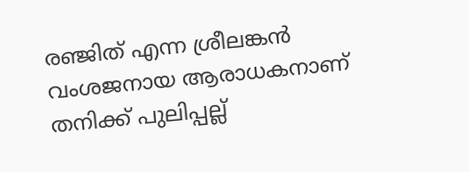രഞ്ജിത് എന്ന ശ്രീലങ്കൻ വംശജനായ ആരാധകനാണ് തനിക്ക് പുലിപ്പല്ല്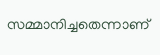സമ്മാനിച്ചതെന്നാണ്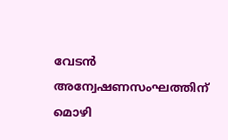വേടൻ അന്വേഷണസംഘത്തിന് മൊഴി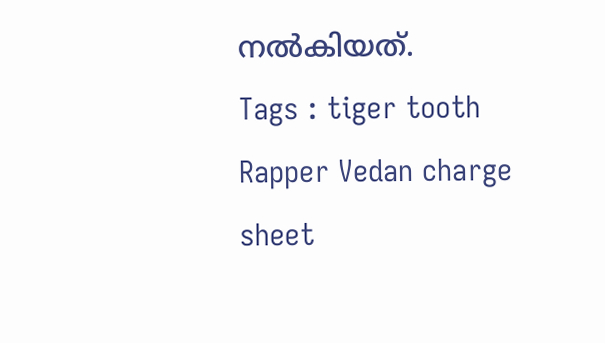നൽകിയത്.
Tags : tiger tooth Rapper Vedan charge sheet